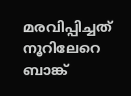മരവിപ്പിച്ചത് നൂറിലേറെ ബാങ്ക്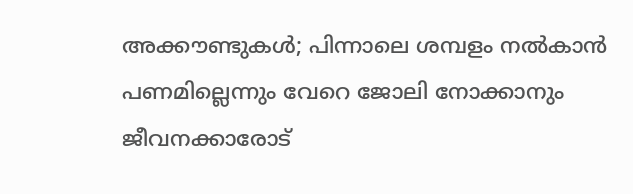അക്കൗണ്ടുകള്‍; പിന്നാലെ ശമ്പളം നല്‍കാന്‍ പണമില്ലെന്നും വേറെ ജോലി നോക്കാനും ജീവനക്കാരോട്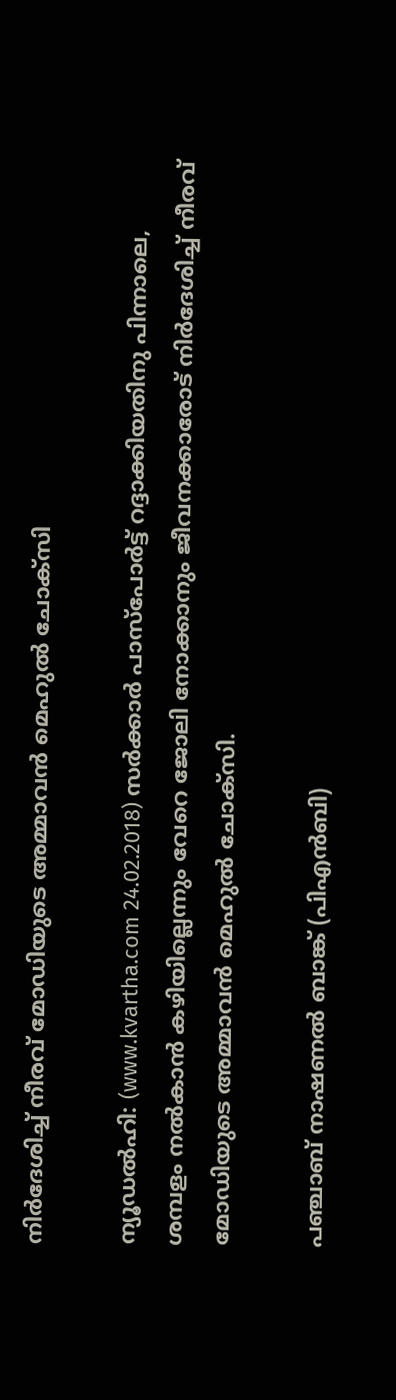നിര്‍ദേശിച്ച് നീരവ് മോഡിയുടെ അമ്മാവന്‍ മെഹുല്‍ ചോക്‌സി

ന്യൂഡല്‍ഹി: (www.kvartha.com 24.02.2018) സര്‍ക്കാര്‍ പാസ്‌പോര്‍ട്ട് റദ്ദാക്കിയതിനു പിന്നാലെ, ശമ്പളം നല്‍കാന്‍ കഴിയില്ലെന്നും വേറെ ജോലി നോക്കാനും ജീവനക്കാരോട് നിര്‍ദേശിച്ച് നീരവ് മോഡിയുടെ അമ്മാവന്‍ മെഹുല്‍ ചോക്‌സി.

പഞ്ചാബ് നാഷണല്‍ ബാങ്ക് (പിഎന്‍ബി)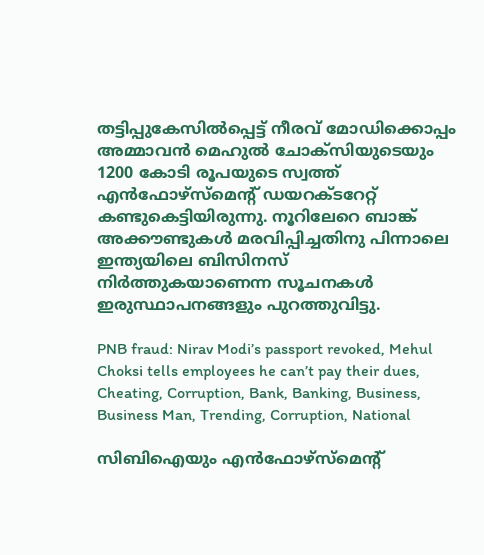തട്ടിപ്പുകേസില്‍പ്പെട്ട് നീരവ് മോഡിക്കൊപ്പം അമ്മാവന്‍ മെഹുല്‍ ചോക്‌സിയുടെയും 1200 കോടി രൂപയുടെ സ്വത്ത് എന്‍ഫോഴ്‌സ്‌മെന്റ് ഡയറക്ടറേറ്റ് കണ്ടുകെട്ടിയിരുന്നു. നൂറിലേറെ ബാങ്ക് അക്കൗണ്ടുകള്‍ മരവിപ്പിച്ചതിനു പിന്നാലെ ഇന്ത്യയിലെ ബിസിനസ് നിര്‍ത്തുകയാണെന്ന സൂചനകള്‍ ഇരുസ്ഥാപനങ്ങളും പുറത്തുവിട്ടു.

PNB fraud: Nirav Modi’s passport revoked, Mehul Choksi tells employees he can’t pay their dues, Cheating, Corruption, Bank, Banking, Business, Business Man, Trending, Corruption, National

സിബിഐയും എന്‍ഫോഴ്‌സ്‌മെന്റ്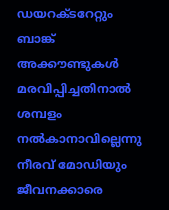ഡയറക്ടറേറ്റും ബാങ്ക് അക്കൗണ്ടുകള്‍ മരവിപ്പിച്ചതിനാല്‍ ശമ്പളം നല്‍കാനാവില്ലെന്നു നീരവ് മോഡിയും ജീവനക്കാരെ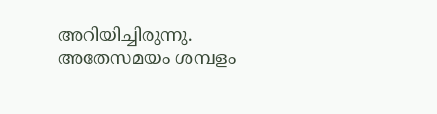അറിയിച്ചിരുന്നു. അതേസമയം ശമ്പളം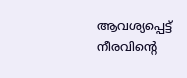ആവശ്യപ്പെട്ട് നീരവിന്റെ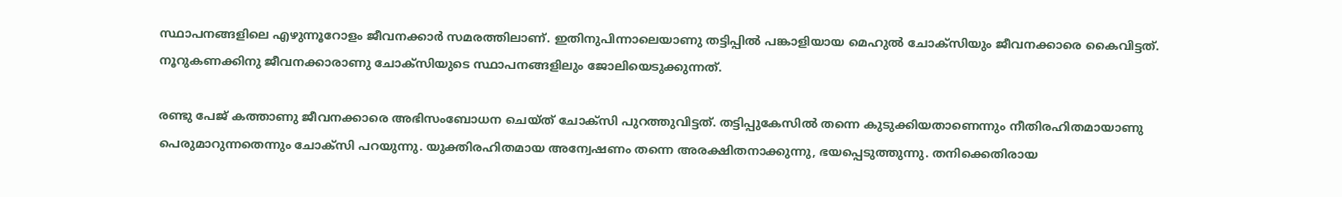സ്ഥാപനങ്ങളിലെ എഴുന്നൂറോളം ജീവനക്കാര്‍ സമരത്തിലാണ്. ഇതിനുപിന്നാലെയാണു തട്ടിപ്പില്‍ പങ്കാളിയായ മെഹുല്‍ ചോക്‌സിയും ജീവനക്കാരെ കൈവിട്ടത്. നൂറുകണക്കിനു ജീവനക്കാരാണു ചോക്‌സിയുടെ സ്ഥാപനങ്ങളിലും ജോലിയെടുക്കുന്നത്.

രണ്ടു പേജ് കത്താണു ജീവനക്കാരെ അഭിസംബോധന ചെയ്ത് ചോക്‌സി പുറത്തുവിട്ടത്. തട്ടിപ്പുകേസില്‍ തന്നെ കുടുക്കിയതാണെന്നും നീതിരഹിതമായാണു പെരുമാറുന്നതെന്നും ചോക്‌സി പറയുന്നു. യുക്തിരഹിതമായ അന്വേഷണം തന്നെ അരക്ഷിതനാക്കുന്നു, ഭയപ്പെടുത്തുന്നു. തനിക്കെതിരായ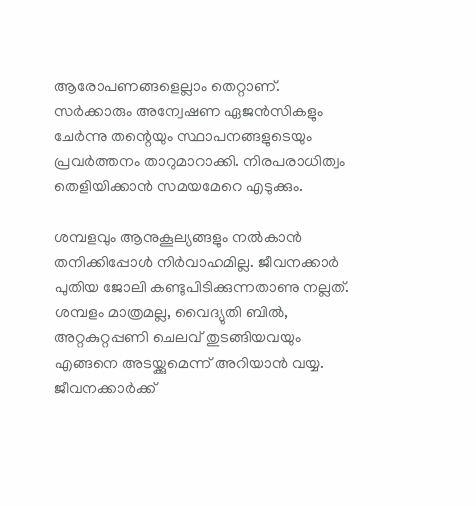ആരോപണങ്ങളെല്ലാം തെറ്റാണ്. സര്‍ക്കാരും അന്വേഷണ ഏജന്‍സികളും ചേര്‍ന്നു തന്റെയും സ്ഥാപനങ്ങളുടെയും പ്രവര്‍ത്തനം താറുമാറാക്കി. നിരപരാധിത്വം തെളിയിക്കാന്‍ സമയമേറെ എടുക്കും.

ശമ്പളവും ആനുകൂല്യങ്ങളും നല്‍കാന്‍ തനിക്കിപ്പോള്‍ നിര്‍വാഹമില്ല. ജീവനക്കാര്‍ പുതിയ ജോലി കണ്ടുപിടിക്കുന്നതാണു നല്ലത്. ശമ്പളം മാത്രമല്ല, വൈദ്യുതി ബില്‍, അറ്റകുറ്റപ്പണി ചെലവ് തുടങ്ങിയവയും എങ്ങനെ അടയ്ക്കുമെന്ന് അറിയാന്‍ വയ്യ. ജീവനക്കാര്‍ക്ക്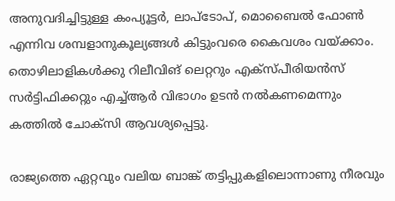അനുവദിച്ചിട്ടുള്ള കംപ്യൂട്ടര്‍, ലാപ്‌ടോപ്, മൊബൈല്‍ ഫോണ്‍ എന്നിവ ശമ്പളാനുകൂല്യങ്ങള്‍ കിട്ടുംവരെ കൈവശം വയ്ക്കാം. തൊഴിലാളികള്‍ക്കു റിലീവിങ് ലെറ്ററും എക്‌സ്പീരിയന്‍സ് സര്‍ട്ടിഫിക്കറ്റും എച്ച്ആര്‍ വിഭാഗം ഉടന്‍ നല്‍കണമെന്നും കത്തില്‍ ചോക്‌സി ആവശ്യപ്പെട്ടു.

രാജ്യത്തെ ഏറ്റവും വലിയ ബാങ്ക് തട്ടിപ്പുകളിലൊന്നാണു നീരവും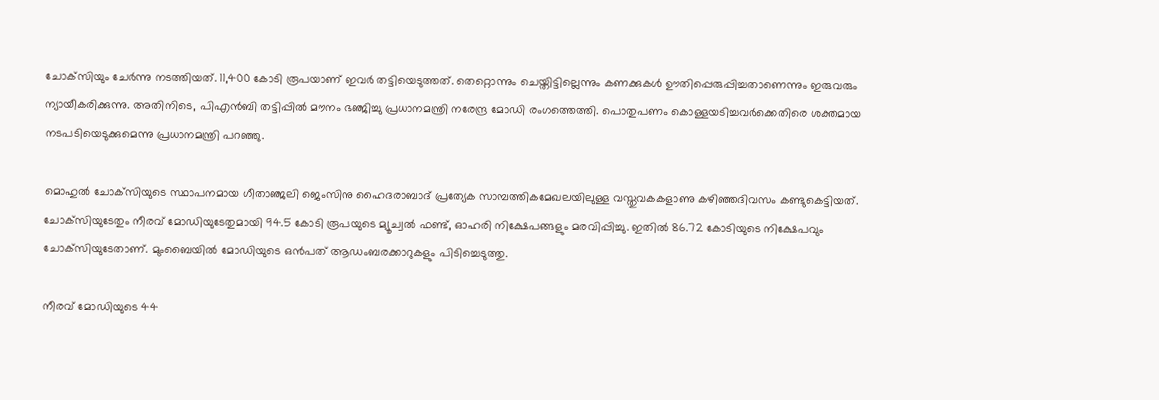ചോക്‌സിയും ചേര്‍ന്നു നടത്തിയത്. 11,400 കോടി രൂപയാണ് ഇവര്‍ തട്ടിയെടുത്തത്. തെറ്റൊന്നും ചെയ്തിട്ടില്ലെന്നും കണക്കുകള്‍ ഊതിപ്പെരുപ്പിച്ചതാണെന്നും ഇരുവരും ന്യായീകരിക്കുന്നു. അതിനിടെ, പിഎന്‍ബി തട്ടിപ്പില്‍ മൗനം ഭഞ്ജിച്ചു പ്രധാനമന്ത്രി നരേന്ദ്ര മോഡി രംഗത്തെത്തി. പൊതുപണം കൊള്ളയടിച്ചവര്‍ക്കെതിരെ ശക്തമായ നടപടിയെടുക്കുമെന്നു പ്രധാനമന്ത്രി പറഞ്ഞു.

മൊഹുല്‍ ചോക്‌സിയുടെ സ്ഥാപനമായ ഗീതാഞ്ജലി ജെംസിനു ഹൈദരാബാദ് പ്രത്യേക സാമ്പത്തികമേഖലയിലുള്ള വസ്തുവകകളാണു കഴിഞ്ഞദിവസം കണ്ടുകെട്ടിയത്. ചോക്‌സിയുടേതും നീരവ് മോഡിയുടേതുമായി 94.5 കോടി രൂപയുടെ മ്യൂച്വല്‍ ഫണ്ട്, ഓഹരി നിക്ഷേപങ്ങളും മരവിപ്പിച്ചു. ഇതില്‍ 86.72 കോടിയുടെ നിക്ഷേപവും ചോക്‌സിയുടേതാണ്. മുംബൈയില്‍ മോഡിയുടെ ഒന്‍പത് ആഡംബരക്കാറുകളും പിടിച്ചെടുത്തു.

നീരവ് മോഡിയുടെ 44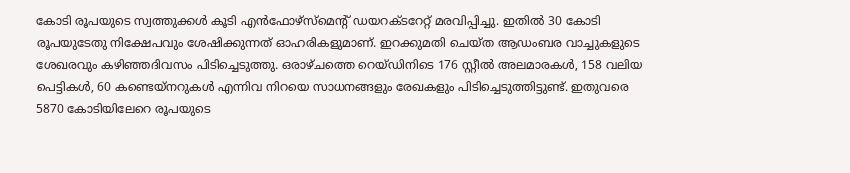കോടി രൂപയുടെ സ്വത്തുക്കള്‍ കൂടി എന്‍ഫോഴ്‌സ്‌മെന്റ് ഡയറക്ടറേറ്റ് മരവിപ്പിച്ചു. ഇതില്‍ 30 കോടി രൂപയുടേതു നിക്ഷേപവും ശേഷിക്കുന്നത് ഓഹരികളുമാണ്. ഇറക്കുമതി ചെയ്ത ആഡംബര വാച്ചുകളുടെ ശേഖരവും കഴിഞ്ഞദിവസം പിടിച്ചെടുത്തു. ഒരാഴ്ചത്തെ റെയ്ഡിനിടെ 176 സ്റ്റീല്‍ അലമാരകള്‍, 158 വലിയ പെട്ടികള്‍, 60 കണ്ടെയ്‌നറുകള്‍ എന്നിവ നിറയെ സാധനങ്ങളും രേഖകളും പിടിച്ചെടുത്തിട്ടുണ്ട്. ഇതുവരെ 5870 കോടിയിലേറെ രൂപയുടെ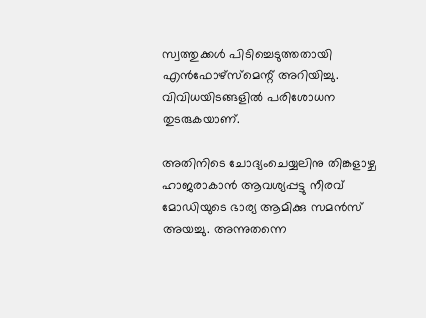സ്വത്തുക്കള്‍ പിടിച്ചെടുത്തതായി എന്‍ഫോഴ്‌സ്‌മെന്റ് അറിയിച്ചു. വിവിധയിടങ്ങളില്‍ പരിശോധന തുടരുകയാണ്.

അതിനിടെ ചോദ്യംചെയ്യലിനു തിങ്കളാഴ്ച ഹാജരാകാന്‍ ആവശ്യപ്പട്ടു നീരവ് മോഡിയുടെ ഭാര്യ ആമിക്കു സമന്‍സ് അയച്ചു. അന്നുതന്നെ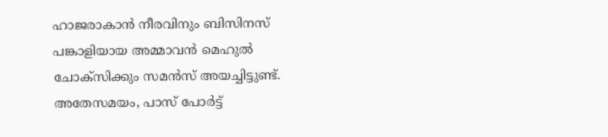ഹാജരാകാന്‍ നീരവിനും ബിസിനസ് പങ്കാളിയായ അമ്മാവന്‍ മെഹുല്‍ ചോക്‌സിക്കും സമന്‍സ് അയച്ചിട്ടുണ്ട്. അതേസമയം, പാസ് പോര്‍ട്ട്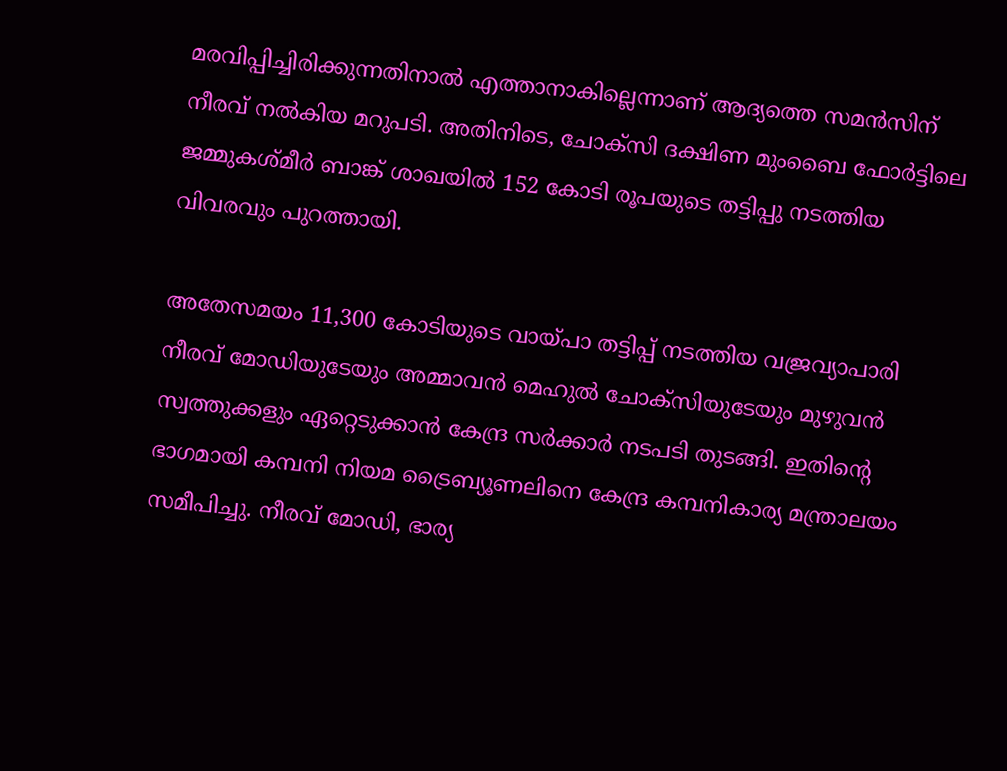മരവിപ്പിച്ചിരിക്കുന്നതിനാല്‍ എത്താനാകില്ലെന്നാണ് ആദ്യത്തെ സമന്‍സിന് നീരവ് നല്‍കിയ മറുപടി. അതിനിടെ, ചോക്‌സി ദക്ഷിണ മുംബൈ ഫോര്‍ട്ടിലെ ജമ്മുകശ്മീര്‍ ബാങ്ക് ശാഖയില്‍ 152 കോടി രൂപയുടെ തട്ടിപ്പു നടത്തിയ വിവരവും പുറത്തായി.

അതേസമയം 11,300 കോടിയുടെ വായ്പാ തട്ടിപ്പ് നടത്തിയ വജ്രവ്യാപാരി നീരവ് മോഡിയുടേയും അമ്മാവന്‍ മെഹുല്‍ ചോക്‌സിയുടേയും മുഴുവന്‍ സ്വത്തുക്കളും ഏറ്റെടുക്കാന്‍ കേന്ദ്ര സര്‍ക്കാര്‍ നടപടി തുടങ്ങി. ഇതിന്റെ ഭാഗമായി കമ്പനി നിയമ ട്രൈബ്യൂണലിനെ കേന്ദ്ര കമ്പനികാര്യ മന്ത്രാലയം സമീപിച്ചു. നീരവ് മോഡി, ഭാര്യ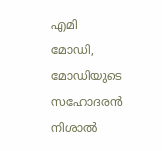എമി മോഡി, മോഡിയുടെ സഹോദരന്‍ നിശാല്‍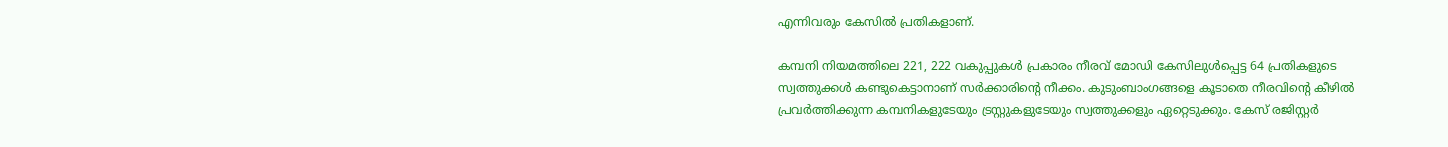എന്നിവരും കേസില്‍ പ്രതികളാണ്.

കമ്പനി നിയമത്തിലെ 221, 222 വകുപ്പുകള്‍ പ്രകാരം നീരവ് മോഡി കേസിലുള്‍പ്പെട്ട 64 പ്രതികളുടെ സ്വത്തുക്കള്‍ കണ്ടുകെട്ടാനാണ് സര്‍ക്കാരിന്റെ നീക്കം. കുടുംബാംഗങ്ങളെ കൂടാതെ നീരവിന്റെ കീഴില്‍ പ്രവര്‍ത്തിക്കുന്ന കമ്പനികളുടേയും ട്രസ്റ്റുകളുടേയും സ്വത്തുക്കളും ഏറ്റെടുക്കും. കേസ് രജിസ്റ്റര്‍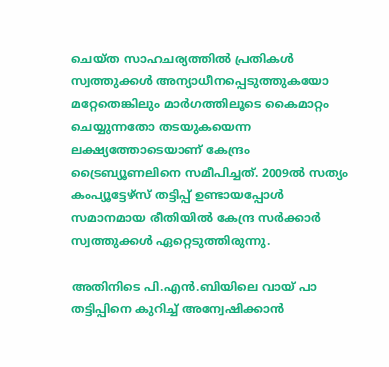ചെയ്ത സാഹചര്യത്തില്‍ പ്രതികള്‍ സ്വത്തുക്കള്‍ അന്യാധീനപ്പെടുത്തുകയോ മറ്റേതെങ്കിലും മാര്‍ഗത്തിലൂടെ കൈമാറ്റം ചെയ്യുന്നതോ തടയുകയെന്ന ലക്ഷ്യത്തോടെയാണ് കേന്ദ്രം ട്രൈബ്യൂണലിനെ സമീപിച്ചത്. 2009ല്‍ സത്യം കംപ്യൂട്ടേഴ്‌സ് തട്ടിപ്പ് ഉണ്ടായപ്പോള്‍ സമാനമായ രീതിയില്‍ കേന്ദ്ര സര്‍ക്കാര്‍ സ്വത്തുക്കള്‍ ഏറ്റെടുത്തിരുന്നു.

അതിനിടെ പി.എന്‍.ബിയിലെ വായ് പാ തട്ടിപ്പിനെ കുറിച്ച് അന്വേഷിക്കാന്‍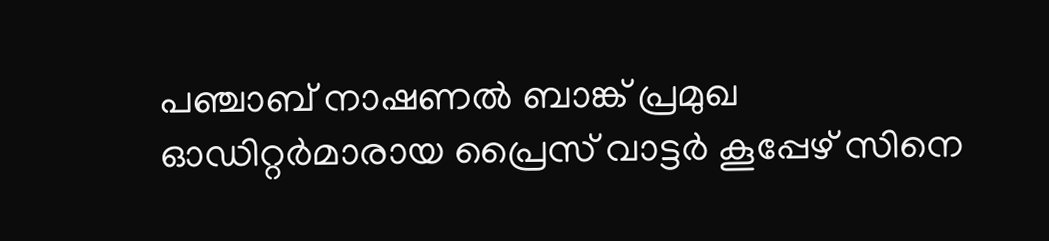പഞ്ചാബ് നാഷണല്‍ ബാങ്ക് പ്രമുഖ ഓഡിറ്റര്‍മാരായ പ്രൈസ് വാട്ടര്‍ കൂപ്പേഴ് സിനെ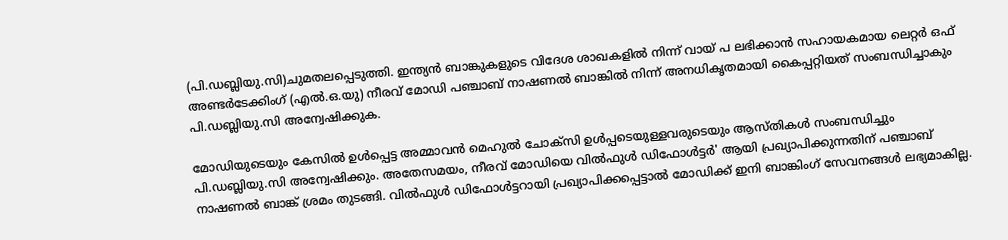(പി.ഡബ്ലിയു.സി)ചുമതലപ്പെടുത്തി. ഇന്ത്യന്‍ ബാങ്കുകളുടെ വിദേശ ശാഖകളില്‍ നിന്ന് വായ് പ ലഭിക്കാന്‍ സഹായകമായ ലെറ്റര്‍ ഒഫ് അണ്ടര്‍ടേക്കിംഗ് (എല്‍.ഒ.യു) നീരവ് മോഡി പഞ്ചാബ് നാഷണല്‍ ബാങ്കില്‍ നിന്ന് അനധികൃതമായി കൈപ്പറ്റിയത് സംബന്ധിച്ചാകും പി.ഡബ്ലിയു.സി അന്വേഷിക്കുക.

മോഡിയുടെയും കേസില്‍ ഉള്‍പ്പെട്ട അമ്മാവന്‍ മെഹുല്‍ ചോക്‌സി ഉള്‍പ്പടെയുള്ളവരുടെയും ആസ്തികള്‍ സംബന്ധിച്ചും പി.ഡബ്ലിയു.സി അന്വേഷിക്കും. അതേസമയം, നീരവ് മോഡിയെ വില്‍ഫുള്‍ ഡിഫോള്‍ട്ടര്‍' ആയി പ്രഖ്യാപിക്കുന്നതിന് പഞ്ചാബ് നാഷണല്‍ ബാങ്ക് ശ്രമം തുടങ്ങി. വില്‍ഫുള്‍ ഡിഫോള്‍ട്ടറായി പ്രഖ്യാപിക്കപ്പെട്ടാല്‍ മോഡിക്ക് ഇനി ബാങ്കിംഗ് സേവനങ്ങള്‍ ലഭ്യമാകില്ല.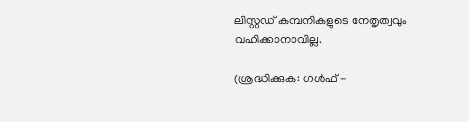ലിസ്റ്റഡ് കമ്പനികളുടെ നേതൃത്വവും വഹിക്കാനാവില്ല.

(ശ്രദ്ധിക്കുക: ഗൾഫ് -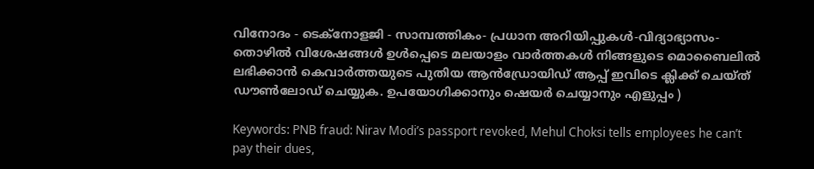വിനോദം - ടെക്നോളജി - സാമ്പത്തികം- പ്രധാന അറിയിപ്പുകൾ-വിദ്യാഭ്യാസം-തൊഴിൽ വിശേഷങ്ങൾ ഉൾപ്പെടെ മലയാളം വാർത്തകൾ നിങ്ങളുടെ മൊബൈലിൽ ലഭിക്കാൻ കെവാർത്തയുടെ പുതിയ ആൻഡ്രോയിഡ് ആപ്പ് ഇവിടെ ക്ലിക്ക് ചെയ്ത് ഡൗൺലോഡ് ചെയ്യുക. ഉപയോഗിക്കാനും ഷെയർ ചെയ്യാനും എളുപ്പം )

Keywords: PNB fraud: Nirav Modi’s passport revoked, Mehul Choksi tells employees he can’t pay their dues,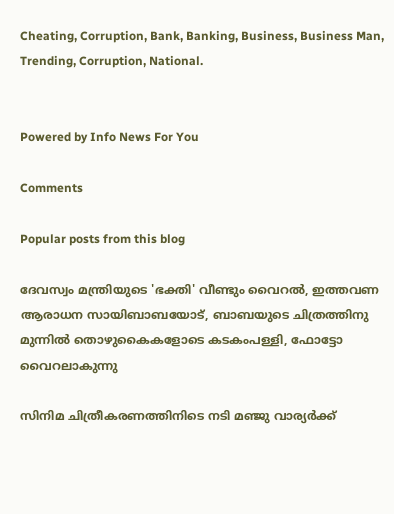Cheating, Corruption, Bank, Banking, Business, Business Man, Trending, Corruption, National.


Powered by Info News For You

Comments

Popular posts from this blog

ദേവസ്വം മന്ത്രിയുടെ 'ഭക്തി' വീണ്ടും വൈറല്‍, ഇത്തവണ ആരാധന സായിബാബയോട്, ബാബയുടെ ചിത്രത്തിനു മുന്നില്‍ തൊഴുകൈകളോടെ കടകംപള്ളി, ഫോട്ടോ വൈറലാകുന്നു

സിനിമ ചിത്രീകരണത്തിനിടെ നടി മഞ്ജു വാര്യര്‍ക്ക്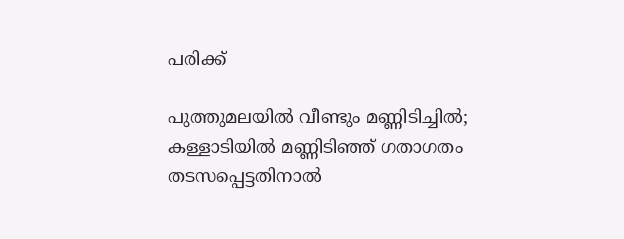പരിക്ക്

പുത്തുമലയില്‍ വീണ്ടും മണ്ണിടിച്ചില്‍; കള്ളാടിയില്‍ മണ്ണിടിഞ്ഞ് ഗതാഗതം തടസപ്പെട്ടതിനാല്‍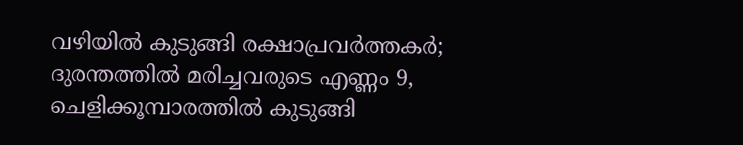വഴിയില്‍ കുടുങ്ങി രക്ഷാപ്രവര്‍ത്തകര്‍; ദുരന്തത്തില്‍ മരിച്ചവരുടെ എണ്ണം 9, ചെളിക്കൂമ്പാരത്തില്‍ കുടുങ്ങി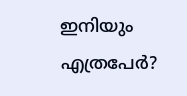ഇനിയും എത്രപേര്‍?